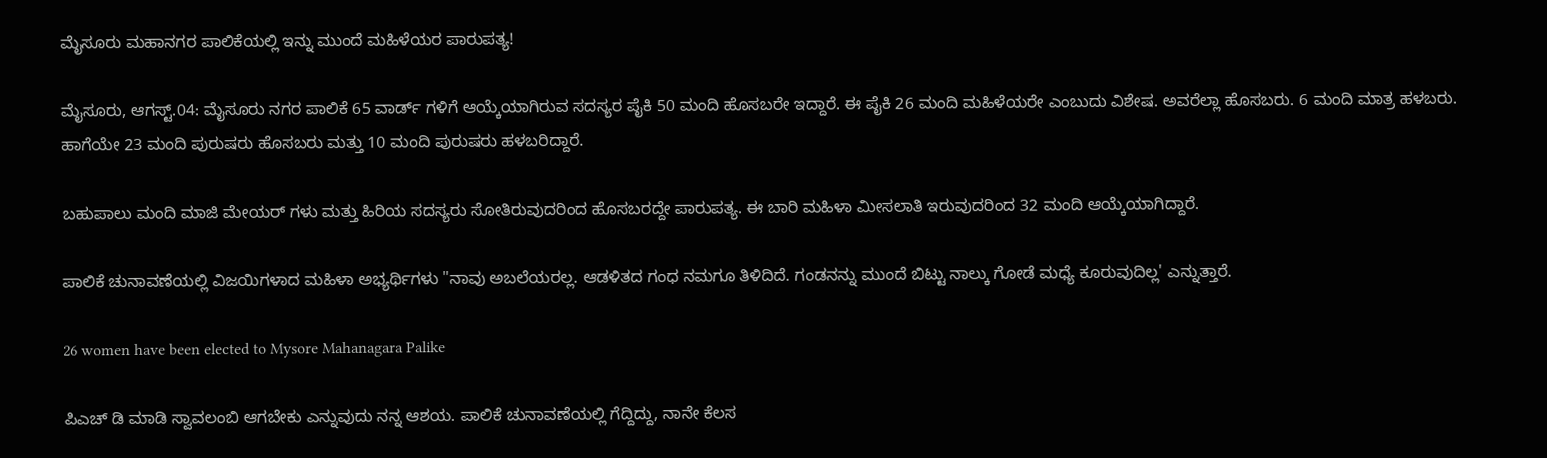ಮೈಸೂರು ಮಹಾನಗರ ಪಾಲಿಕೆಯಲ್ಲಿ ಇನ್ನು ಮುಂದೆ ಮಹಿಳೆಯರ ಪಾರುಪತ್ಯ!

ಮೈಸೂರು, ಆಗಸ್ಟ್.04: ಮೈಸೂರು ನಗರ ಪಾಲಿಕೆ 65 ವಾರ್ಡ್ ಗಳಿಗೆ ಆಯ್ಕೆಯಾಗಿರುವ ಸದಸ್ಯರ ಪೈಕಿ 50 ಮಂದಿ ಹೊಸಬರೇ ಇದ್ದಾರೆ. ಈ ಪೈಕಿ 26 ಮಂದಿ ಮಹಿಳೆಯರೇ ಎಂಬುದು ವಿಶೇಷ. ಅವರೆಲ್ಲಾ ಹೊಸಬರು. 6 ಮಂದಿ ಮಾತ್ರ ಹಳಬರು. ಹಾಗೆಯೇ 23 ಮಂದಿ ಪುರುಷರು ಹೊಸಬರು ಮತ್ತು 10 ಮಂದಿ ಪುರುಷರು ಹಳಬರಿದ್ದಾರೆ.

ಬಹುಪಾಲು ಮಂದಿ ಮಾಜಿ ಮೇಯರ್ ಗಳು ಮತ್ತು ಹಿರಿಯ ಸದಸ್ಯರು ಸೋತಿರುವುದರಿಂದ ಹೊಸಬರದ್ದೇ ಪಾರುಪತ್ಯ. ಈ ಬಾರಿ ಮಹಿಳಾ ಮೀಸಲಾತಿ ಇರುವುದರಿಂದ 32 ಮಂದಿ ಆಯ್ಕೆಯಾಗಿದ್ದಾರೆ.

ಪಾಲಿಕೆ ಚುನಾವಣೆಯಲ್ಲಿ ವಿಜಯಿಗಳಾದ ಮಹಿಳಾ ಅಭ್ಯರ್ಥಿಗಳು "ನಾವು ಅಬಲೆಯರಲ್ಲ. ಆಡಳಿತದ ಗಂಧ ನಮಗೂ ತಿಳಿದಿದೆ. ಗಂಡನನ್ನು ಮುಂದೆ ಬಿಟ್ಟು ನಾಲ್ಕು ಗೋಡೆ ಮಧ್ಯೆ ಕೂರುವುದಿಲ್ಲ' ಎನ್ನುತ್ತಾರೆ.

26 women have been elected to Mysore Mahanagara Palike

ಪಿಎಚ್ ಡಿ ಮಾಡಿ ಸ್ವಾವಲಂಬಿ ಆಗಬೇಕು ಎನ್ನುವುದು ನನ್ನ ಆಶಯ. ಪಾಲಿಕೆ‌ ಚುನಾವಣೆಯಲ್ಲಿ ಗೆದ್ದಿದ್ದು, ನಾನೇ ಕೆಲಸ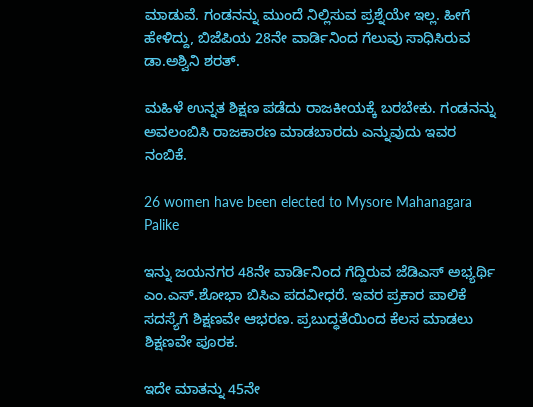ಮಾಡುವೆ. ಗಂಡನನ್ನು ಮುಂದೆ ನಿಲ್ಲಿಸುವ ಪ್ರಶ್ನೆಯೇ ಇಲ್ಲ. ಹೀಗೆ ಹೇಳಿದ್ದು, ಬಿಜೆಪಿಯ 28ನೇ ವಾರ್ಡಿನಿಂದ ಗೆಲುವು ಸಾಧಿಸಿರುವ ಡಾ.ಅಶ್ವಿನಿ ಶರತ್.

ಮಹಿಳೆ ಉನ್ನತ ಶಿಕ್ಷಣ ಪಡೆದು ರಾಜಕೀಯಕ್ಕೆ ಬರಬೇಕು. ಗಂಡನನ್ನು ಅವಲಂಬಿಸಿ ರಾಜಕಾರಣ ಮಾಡಬಾರದು ಎನ್ನುವುದು ಇವರ ನಂಬಿಕೆ.

26 women have been elected to Mysore Mahanagara Palike

ಇನ್ನು ಜಯನಗರ 48ನೇ ವಾರ್ಡಿನಿಂದ ಗೆದ್ದಿರುವ ಜೆಡಿಎಸ್ ಅಭ್ಯರ್ಥಿ ಎಂ.ಎಸ್.ಶೋಭಾ ಬಿಸಿಎ ಪದವೀಧರೆ. ಇವರ ಪ್ರಕಾರ ಪಾಲಿಕೆ ಸದಸ್ಯೆಗೆ ಶಿಕ್ಷಣವೇ ಆಭರಣ. ಪ್ರಬುದ್ಧತೆಯಿಂದ ಕೆಲಸ ಮಾಡಲು ಶಿಕ್ಷಣವೇ ಪೂರಕ.

ಇದೇ ಮಾತನ್ನು 45ನೇ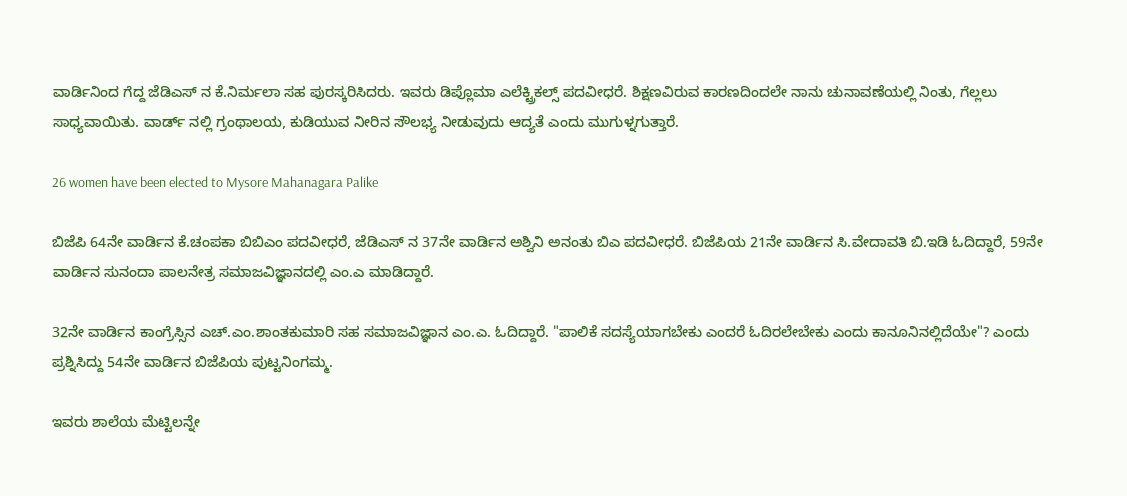ವಾರ್ಡಿನಿಂದ ಗೆದ್ದ ಜೆಡಿಎಸ್ ನ ಕೆ.ನಿರ್ಮಲಾ ಸಹ ಪುರಸ್ಕರಿಸಿದರು. ಇವರು ಡಿಪ್ಲೊಮಾ ಎಲೆಕ್ಟ್ರಿಕಲ್ಸ್ ಪದವೀಧರೆ. ಶಿಕ್ಷಣವಿರುವ ಕಾರಣದಿಂದಲೇ ನಾನು ಚುನಾವಣೆಯಲ್ಲಿ ನಿಂತು, ಗೆಲ್ಲಲು ಸಾಧ್ಯವಾಯಿತು. ವಾರ್ಡ್ ನಲ್ಲಿ ಗ್ರಂಥಾಲಯ, ಕುಡಿಯುವ ನೀರಿನ ಸೌಲಭ್ಯ ನೀಡುವುದು ಆದ್ಯತೆ ಎಂದು ಮುಗುಳ್ನಗುತ್ತಾರೆ.

26 women have been elected to Mysore Mahanagara Palike

ಬಿಜೆಪಿ 64ನೇ ವಾರ್ಡಿನ ಕೆ.ಚಂಪಕಾ ಬಿಬಿಎಂ ಪದವೀಧರೆ, ಜೆಡಿಎಸ್ ನ 37ನೇ ವಾರ್ಡಿನ ಅಶ್ವಿನಿ ಅನಂತು ಬಿಎ ಪದವೀಧರೆ. ಬಿಜೆಪಿಯ 21ನೇ ವಾರ್ಡಿನ ಸಿ.ವೇದಾವತಿ ಬಿ.ಇಡಿ ಓದಿದ್ದಾರೆ, 59ನೇ ವಾರ್ಡಿನ ಸುನಂದಾ ಪಾಲನೇತ್ರ ಸಮಾಜವಿಜ್ಞಾನದಲ್ಲಿ ಎಂ.ಎ ಮಾಡಿದ್ದಾರೆ.

32ನೇ ವಾರ್ಡಿನ ಕಾಂಗ್ರೆಸ್ಸಿನ ಎಚ್‌.ಎಂ.ಶಾಂತಕುಮಾರಿ ಸಹ ಸಮಾಜವಿಜ್ಞಾನ ಎಂ.ಎ. ಓದಿದ್ದಾರೆ. "ಪಾಲಿಕೆ ಸದಸ್ಯೆಯಾಗಬೇಕು ಎಂದರೆ ಓದಿರಲೇಬೇಕು ಎಂದು ಕಾನೂನಿನಲ್ಲಿದೆಯೇ"? ಎಂದು ಪ್ರಶ್ನಿಸಿದ್ದು 54ನೇ ವಾರ್ಡಿನ ಬಿಜೆಪಿಯ ಪುಟ್ಟನಿಂಗಮ್ಮ.

ಇವರು ಶಾಲೆಯ ಮೆಟ್ಟಿಲನ್ನೇ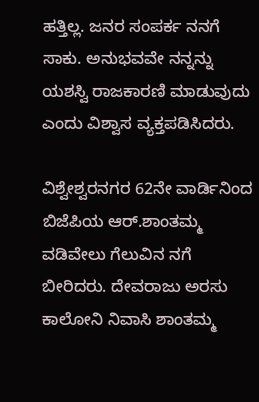ಹತ್ತಿಲ್ಲ. ಜನರ ಸಂಪರ್ಕ ನನಗೆ ಸಾಕು. ಅನುಭವವೇ ನನ್ನನ್ನು ಯಶಸ್ವಿ ರಾಜಕಾರಣಿ ಮಾಡುವುದು ಎಂದು ವಿಶ್ವಾಸ ವ್ಯಕ್ತಪಡಿಸಿದರು.

ವಿಶ್ವೇಶ್ವರನಗರ 62ನೇ ವಾರ್ಡಿನಿಂದ ಬಿಜೆಪಿಯ ಆರ್.ಶಾಂತಮ್ಮ ವಡಿವೇಲು ಗೆಲುವಿನ ನಗೆ ಬೀರಿದರು. ದೇವರಾಜು ಅರಸು ಕಾಲೋನಿ ನಿವಾಸಿ ಶಾಂತಮ್ಮ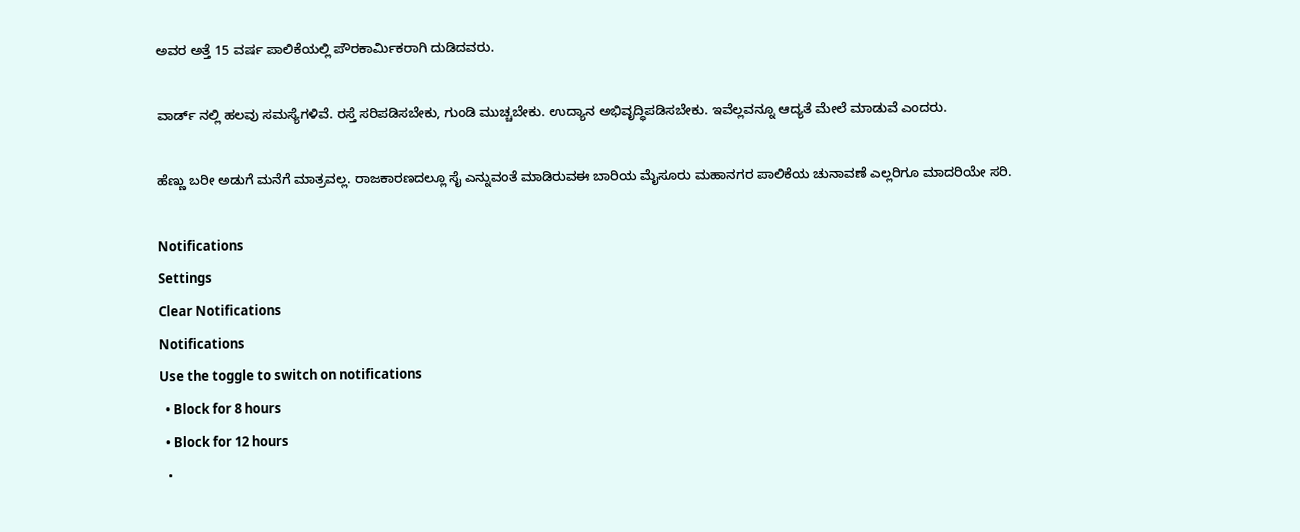ಅವರ ಅತ್ತೆ 15 ವರ್ಷ ಪಾಲಿಕೆಯಲ್ಲಿ ಪೌರಕಾರ್ಮಿಕರಾಗಿ ದುಡಿದವರು.

ವಾರ್ಡ್ ನಲ್ಲಿ ಹಲವು ಸಮಸ್ಯೆಗಳಿವೆ. ರಸ್ತೆ ಸರಿಪಡಿಸಬೇಕು, ಗುಂಡಿ ಮುಚ್ಚಬೇಕು. ಉದ್ಯಾನ ಅಭಿವೃದ್ಧಿಪಡಿಸಬೇಕು. ಇವೆಲ್ಲವನ್ನೂ ಆದ್ಯತೆ ಮೇಲೆ ಮಾಡುವೆ ಎಂದರು.

ಹೆಣ್ಣು ಬರೀ ಅಡುಗೆ ಮನೆಗೆ ಮಾತ್ರವಲ್ಲ. ರಾಜಕಾರಣದಲ್ಲೂ ಸೈ ಎನ್ನುವಂತೆ ಮಾಡಿರುವಈ ಬಾರಿಯ ಮೈಸೂರು ಮಹಾನಗರ ಪಾಲಿಕೆಯ ಚುನಾವಣೆ ಎಲ್ಲರಿಗೂ ಮಾದರಿಯೇ ಸರಿ.

Notifications
Settings
Clear Notifications
Notifications
Use the toggle to switch on notifications
  • Block for 8 hours
  • Block for 12 hours
  •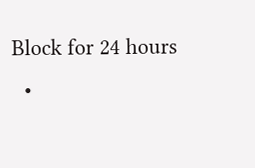Block for 24 hours
  •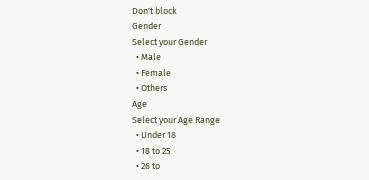Don't block
Gender
Select your Gender
  • Male
  • Female
  • Others
Age
Select your Age Range
  • Under 18
  • 18 to 25
  • 26 to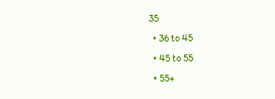35
  • 36 to 45
  • 45 to 55
  • 55+